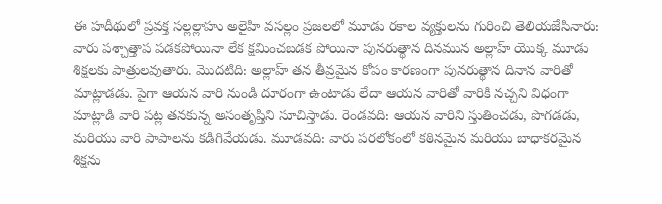ఈ హదీథులో ప్రవక్త సల్లల్లాహు అలైహి వసల్లం ప్రజలలో మూడు రకాల వ్యక్తులను గురించి తెలియజేసినారు: వారు పశ్చాత్తాప పడకపోయినా లేక క్షమించబడక పోయినా పునరుత్థాన దినమున అల్లాహ్ యొక్క మూడు శిక్షలకు పాత్రులవుతారు. మొదటిది: అల్లాహ్ తన తీవ్రమైన కోపం కారణంగా పునరుత్థాన దినాన వారితో మాట్లాడడు. పైగా ఆయన వారి నుండి దూరంగా ఉంటాడు లేదా ఆయన వారితో వారికి నచ్చని విధంగా మాట్లాడి వారి పట్ల తనకున్న అసంతృప్తిని సూచిస్తాడు. రెండవది: ఆయన వారిని స్తుతించడు, పొగడడు, మరియు వారి పాపాలను కడిగివేయడు. మూడవది: వారు పరలోకంలో కఠినమైన మరియు బాధాకరమైన శిక్షను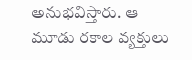అనుభవిస్తారు. ఆ మూడు రకాల వ్యక్తులు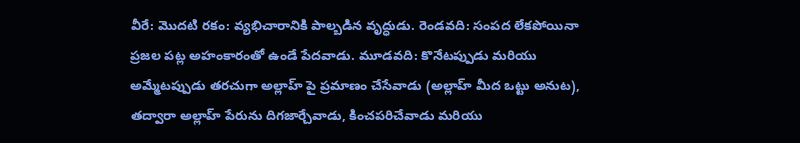వీరే: మొదటి రకం: వ్యభిచారానికి పాల్బడిన వృద్ధుడు. రెండవది: సంపద లేకపోయినా ప్రజల పట్ల అహంకారంతో ఉండే పేదవాడు. మూడవది: కొనేటప్పుడు మరియు అమ్మేటప్పుడు తరచుగా అల్లాహ్ పై ప్రమాణం చేసేవాడు (అల్లాహ్ మీద ఒట్టు అనుట), తద్వారా అల్లాహ్ పేరును దిగజార్చేవాడు, కించపరిచేవాడు మరియు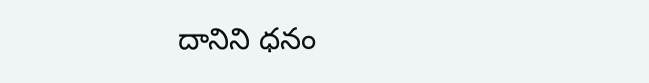దానిని ధనం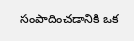సంపాదించడానికి ఒక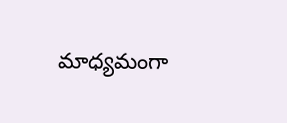మాధ్యమంగా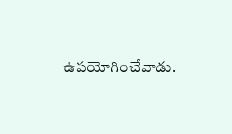ఉపయోగించేవాడు.